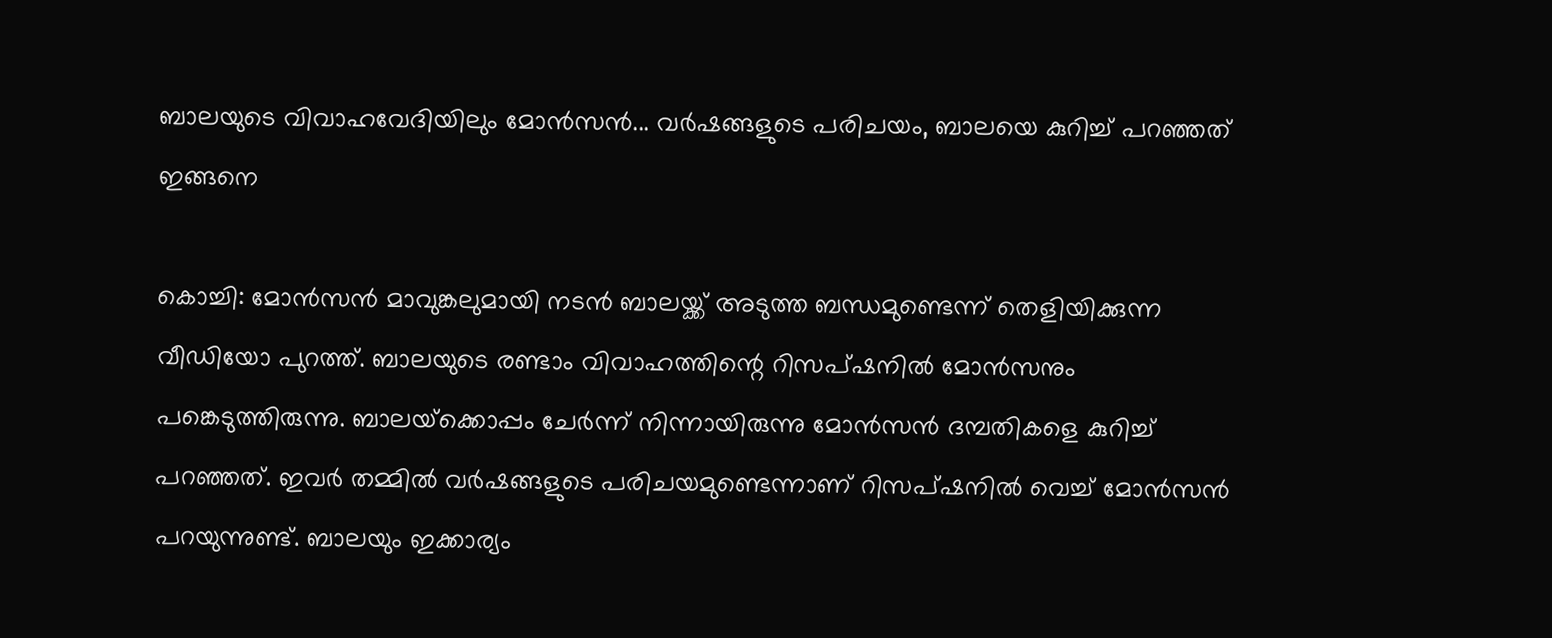ബാലയുടെ വിവാഹവേദിയിലും മോന്‍സന്‍... വര്‍ഷങ്ങളുടെ പരിചയം, ബാലയെ കുറിച്ച് പറഞ്ഞത് ഇങ്ങനെ

കൊച്ചി: മോന്‍സന്‍ മാവുങ്കലുമായി നടന്‍ ബാലയ്ക്ക് അടുത്ത ബന്ധമുണ്ടെന്ന് തെളിയിക്കുന്ന വീഡിയോ പുറത്ത്. ബാലയുടെ രണ്ടാം വിവാഹത്തിന്റെ റിസപ്ഷനില്‍ മോന്‍സനും പങ്കെടുത്തിരുന്നു. ബാലയ്‌ക്കൊപ്പം ചേര്‍ന്ന് നിന്നായിരുന്നു മോന്‍സന്‍ ദമ്പതികളെ കുറിച്ച് പറഞ്ഞത്. ഇവര്‍ തമ്മില്‍ വര്‍ഷങ്ങളുടെ പരിചയമുണ്ടെന്നാണ് റിസപ്ഷനില്‍ വെച്ച് മോന്‍സന്‍ പറയുന്നുണ്ട്. ബാലയും ഇക്കാര്യം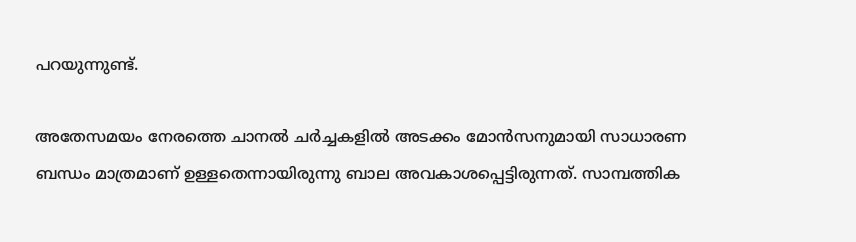പറയുന്നുണ്ട്.

അതേസമയം നേരത്തെ ചാനല്‍ ചര്‍ച്ചകളില്‍ അടക്കം മോന്‍സനുമായി സാധാരണ ബന്ധം മാത്രമാണ് ഉള്ളതെന്നായിരുന്നു ബാല അവകാശപ്പെട്ടിരുന്നത്. സാമ്പത്തിക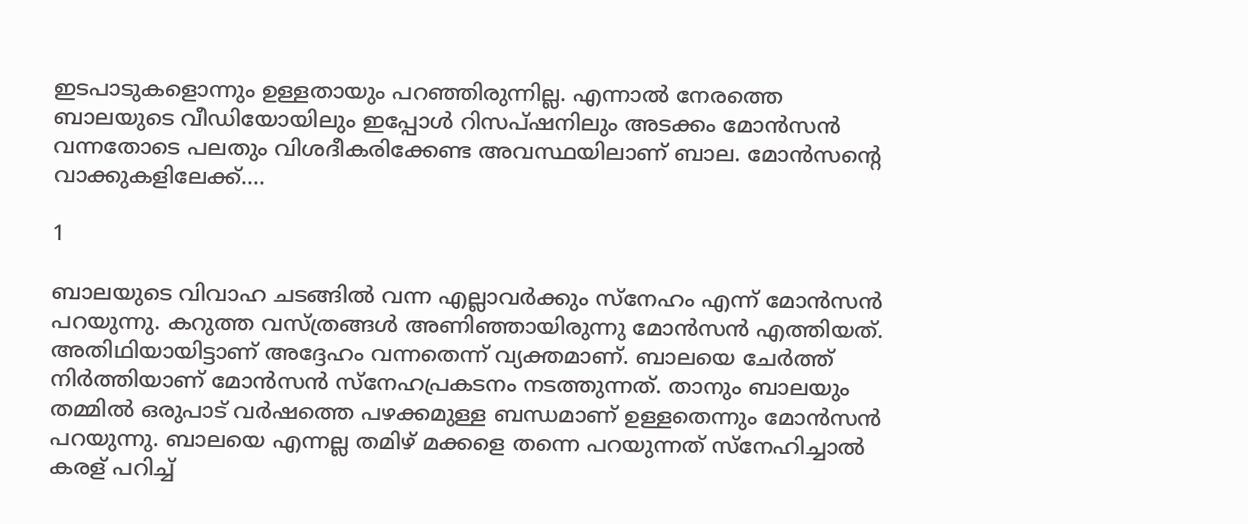ഇടപാടുകളൊന്നും ഉള്ളതായും പറഞ്ഞിരുന്നില്ല. എന്നാല്‍ നേരത്തെ ബാലയുടെ വീഡിയോയിലും ഇപ്പോള്‍ റിസപ്ഷനിലും അടക്കം മോന്‍സന്‍ വന്നതോടെ പലതും വിശദീകരിക്കേണ്ട അവസ്ഥയിലാണ് ബാല. മോന്‍സന്റെ വാക്കുകളിലേക്ക്....

1

ബാലയുടെ വിവാഹ ചടങ്ങില്‍ വന്ന എല്ലാവര്‍ക്കും സ്‌നേഹം എന്ന് മോന്‍സന്‍ പറയുന്നു. കറുത്ത വസ്ത്രങ്ങള്‍ അണിഞ്ഞായിരുന്നു മോന്‍സന്‍ എത്തിയത്. അതിഥിയായിട്ടാണ് അദ്ദേഹം വന്നതെന്ന് വ്യക്തമാണ്. ബാലയെ ചേര്‍ത്ത് നിര്‍ത്തിയാണ് മോന്‍സന്‍ സ്‌നേഹപ്രകടനം നടത്തുന്നത്. താനും ബാലയും തമ്മില്‍ ഒരുപാട് വര്‍ഷത്തെ പഴക്കമുള്ള ബന്ധമാണ് ഉള്ളതെന്നും മോന്‍സന്‍ പറയുന്നു. ബാലയെ എന്നല്ല തമിഴ് മക്കളെ തന്നെ പറയുന്നത് സ്‌നേഹിച്ചാല്‍ കരള് പറിച്ച്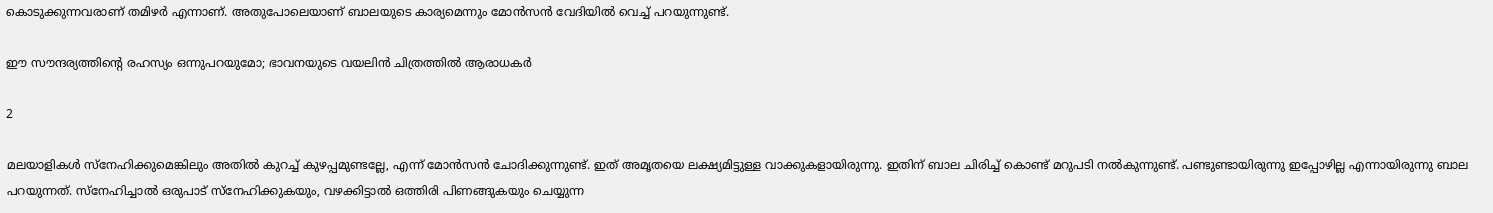കൊടുക്കുന്നവരാണ് തമിഴര്‍ എന്നാണ്. അതുപോലെയാണ് ബാലയുടെ കാര്യമെന്നും മോന്‍സന്‍ വേദിയില്‍ വെച്ച് പറയുന്നുണ്ട്.

ഈ സൗന്ദര്യത്തിന്റെ രഹസ്യം ഒന്നുപറയുമോ; ഭാവനയുടെ വയലിന്‍ ചിത്രത്തില്‍ ആരാധകര്‍

2

മലയാളികള്‍ സ്‌നേഹിക്കുമെങ്കിലും അതില്‍ കുറച്ച് കുഴപ്പമുണ്ടല്ലേ, എന്ന് മോന്‍സന്‍ ചോദിക്കുന്നുണ്ട്. ഇത് അമൃതയെ ലക്ഷ്യമിട്ടുള്ള വാക്കുകളായിരുന്നു. ഇതിന് ബാല ചിരിച്ച് കൊണ്ട് മറുപടി നല്‍കുന്നുണ്ട്. പണ്ടുണ്ടായിരുന്നു ഇപ്പോഴില്ല എന്നായിരുന്നു ബാല പറയുന്നത്. സ്‌നേഹിച്ചാല്‍ ഒരുപാട് സ്‌നേഹിക്കുകയും, വഴക്കിട്ടാല്‍ ഒത്തിരി പിണങ്ങുകയും ചെയ്യുന്ന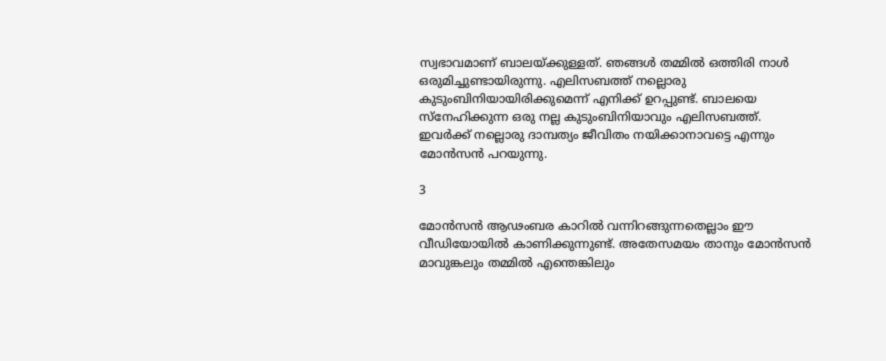സ്വഭാവമാണ് ബാലയ്ക്കുള്ളത്. ഞങ്ങള്‍ തമ്മില്‍ ഒത്തിരി നാള്‍ ഒരുമിച്ചുണ്ടായിരുന്നു. എലിസബത്ത് നല്ലൊരു കുടുംബിനിയായിരിക്കുമെന്ന് എനിക്ക് ഉറപ്പുണ്ട്. ബാലയെ സ്‌നേഹിക്കുന്ന ഒരു നല്ല കുടുംബിനിയാവും എലിസബത്ത്. ഇവര്‍ക്ക് നല്ലൊരു ദാമ്പത്യം ജീവിതം നയിക്കാനാവട്ടെ എന്നും മോന്‍സന്‍ പറയുന്നു.

3

മോന്‍സന്‍ ആഢംബര കാറില്‍ വന്നിറങ്ങുന്നതെല്ലാം ഈ വീഡിയോയില്‍ കാണിക്കുന്നുണ്ട്. അതേസമയം താനും മോന്‍സന്‍ മാവുങ്കലും തമ്മില്‍ എന്തെങ്കിലും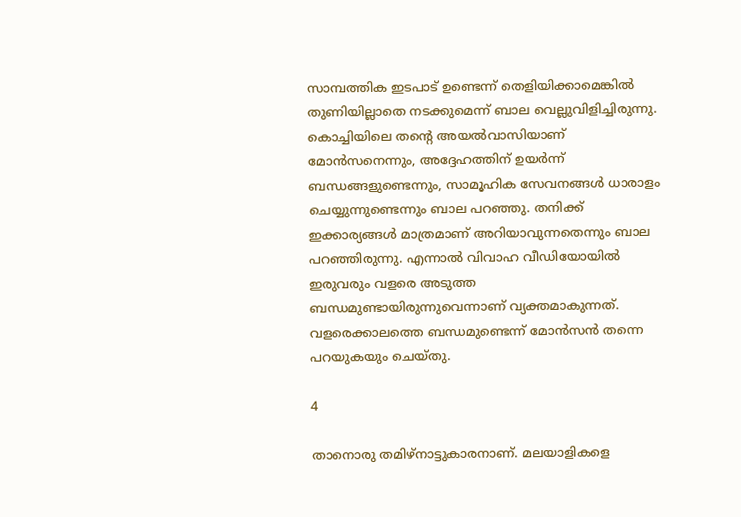സാമ്പത്തിക ഇടപാട് ഉണ്ടെന്ന് തെളിയിക്കാമെങ്കില്‍ തുണിയില്ലാതെ നടക്കുമെന്ന് ബാല വെല്ലുവിളിച്ചിരുന്നു. കൊച്ചിയിലെ തന്റെ അയല്‍വാസിയാണ് മോന്‍സനെന്നും, അദ്ദേഹത്തിന് ഉയര്‍ന്ന് ബന്ധങ്ങളുണ്ടെന്നും, സാമൂഹിക സേവനങ്ങള്‍ ധാരാളം ചെയ്യുന്നുണ്ടെന്നും ബാല പറഞ്ഞു. തനിക്ക് ഇക്കാര്യങ്ങള്‍ മാത്രമാണ് അറിയാവുന്നതെന്നും ബാല പറഞ്ഞിരുന്നു. എന്നാല്‍ വിവാഹ വീഡിയോയില്‍ ഇരുവരും വളരെ അടുത്ത ബന്ധമുണ്ടായിരുന്നുവെന്നാണ് വ്യക്തമാകുന്നത്. വളരെക്കാലത്തെ ബന്ധമുണ്ടെന്ന് മോന്‍സന്‍ തന്നെ പറയുകയും ചെയ്തു.

4

താനൊരു തമിഴ്‌നാട്ടുകാരനാണ്. മലയാളികളെ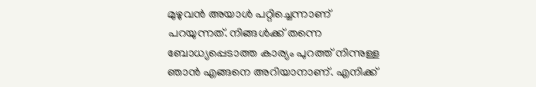മുഴുവന്‍ അയാള്‍ പറ്റിച്ചെന്നാണ് പറയുന്നത്. നിങ്ങള്‍ക്ക് തന്നെ ബോധ്യപ്പെടാത്ത കാര്യം പുറത്ത് നിന്നുള്ള ഞാന്‍ എങ്ങനെ അറിയാനാണ്. എനിക്ക്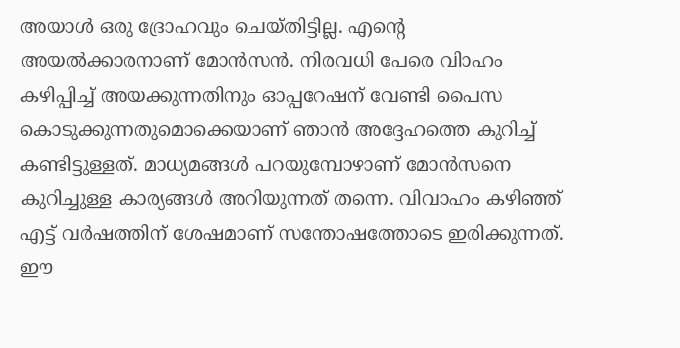അയാള്‍ ഒരു ദ്രോഹവും ചെയ്തിട്ടില്ല. എന്റെ അയല്‍ക്കാരനാണ് മോന്‍സന്‍. നിരവധി പേരെ വിാഹം കഴിപ്പിച്ച് അയക്കുന്നതിനും ഓപ്പറേഷന് വേണ്ടി പൈസ കൊടുക്കുന്നതുമൊക്കെയാണ് ഞാന്‍ അദ്ദേഹത്തെ കുറിച്ച് കണ്ടിട്ടുള്ളത്. മാധ്യമങ്ങള്‍ പറയുമ്പോഴാണ് മോന്‍സനെ കുറിച്ചുള്ള കാര്യങ്ങള്‍ അറിയുന്നത് തന്നെ. വിവാഹം കഴിഞ്ഞ് എട്ട് വര്‍ഷത്തിന് ശേഷമാണ് സന്തോഷത്തോടെ ഇരിക്കുന്നത്. ഈ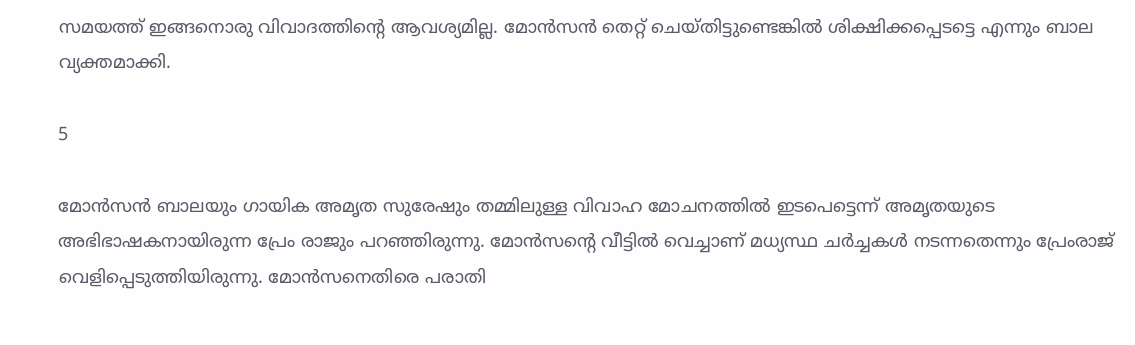സമയത്ത് ഇങ്ങനൊരു വിവാദത്തിന്റെ ആവശ്യമില്ല. മോന്‍സന്‍ തെറ്റ് ചെയ്തിട്ടുണ്ടെങ്കില്‍ ശിക്ഷിക്കപ്പെടട്ടെ എന്നും ബാല വ്യക്തമാക്കി.

5

മോന്‍സന്‍ ബാലയും ഗായിക അമൃത സുരേഷും തമ്മിലുള്ള വിവാഹ മോചനത്തില്‍ ഇടപെട്ടെന്ന് അമൃതയുടെ അഭിഭാഷകനായിരുന്ന പ്രേം രാജും പറഞ്ഞിരുന്നു. മോന്‍സന്റെ വീട്ടില്‍ വെച്ചാണ് മധ്യസ്ഥ ചര്‍ച്ചകള്‍ നടന്നതെന്നും പ്രേംരാജ് വെളിപ്പെടുത്തിയിരുന്നു. മോന്‍സനെതിരെ പരാതി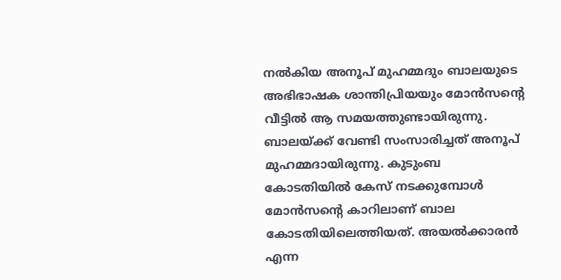നല്‍കിയ അനൂപ് മുഹമ്മദും ബാലയുടെ അഭിഭാഷക ശാന്തിപ്രിയയും മോന്‍സന്റെ വീട്ടില്‍ ആ സമയത്തുണ്ടായിരുന്നു. ബാലയ്ക്ക് വേണ്ടി സംസാരിച്ചത് അനൂപ് മുഹമ്മദായിരുന്നു. കുടുംബ കോടതിയില്‍ കേസ് നടക്കുമ്പോള്‍ മോന്‍സന്റെ കാറിലാണ് ബാല കോടതിയിലെത്തിയത്. അയല്‍ക്കാരന്‍ എന്ന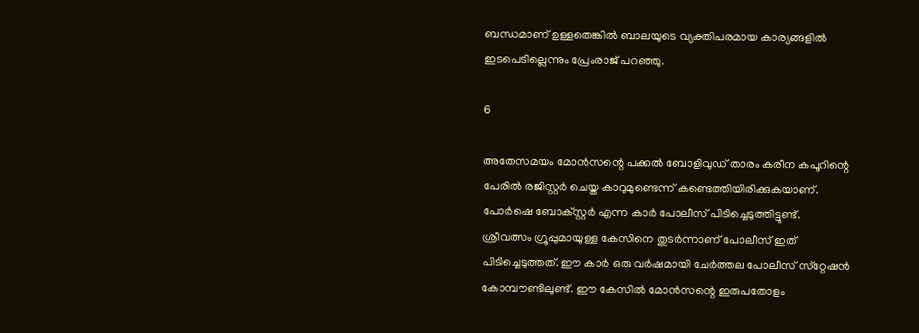ബന്ധമാണ് ഉള്ളതെങ്കില്‍ ബാലയുടെ വ്യക്തിപരമായ കാര്യങ്ങളില്‍ ഇടപെടില്ലെന്നും പ്രേംരാജ് പറഞ്ഞു.

6

അതേസമയം മോന്‍സന്റെ പക്കല്‍ ബോളിവുഡ് താരം കരീന കപൂറിന്റെ പേരില്‍ രജിസ്റ്റര്‍ ചെയ്ത കാറുമുണ്ടെന്ന് കണ്ടെത്തിയിരിക്കുകയാണ്. പോര്‍ഷെ ബോക്‌സ്റ്റര്‍ എന്ന കാര്‍ പോലീസ് പിടിച്ചെടുത്തിട്ടുണ്ട്. ശ്രീവത്സം ഗ്രൂപ്പുമായുള്ള കേസിനെ തുടര്‍ന്നാണ് പോലീസ് ഇത് പിടിച്ചെടുത്തത്. ഈ കാര്‍ ഒരു വര്‍ഷമായി ചേര്‍ത്തല പോലീസ് സ്‌റ്റേഷന്‍ കോമ്പൗണ്ടിലുണ്ട്. ഈ കേസില്‍ മോന്‍സന്റെ ഇരുപതോളം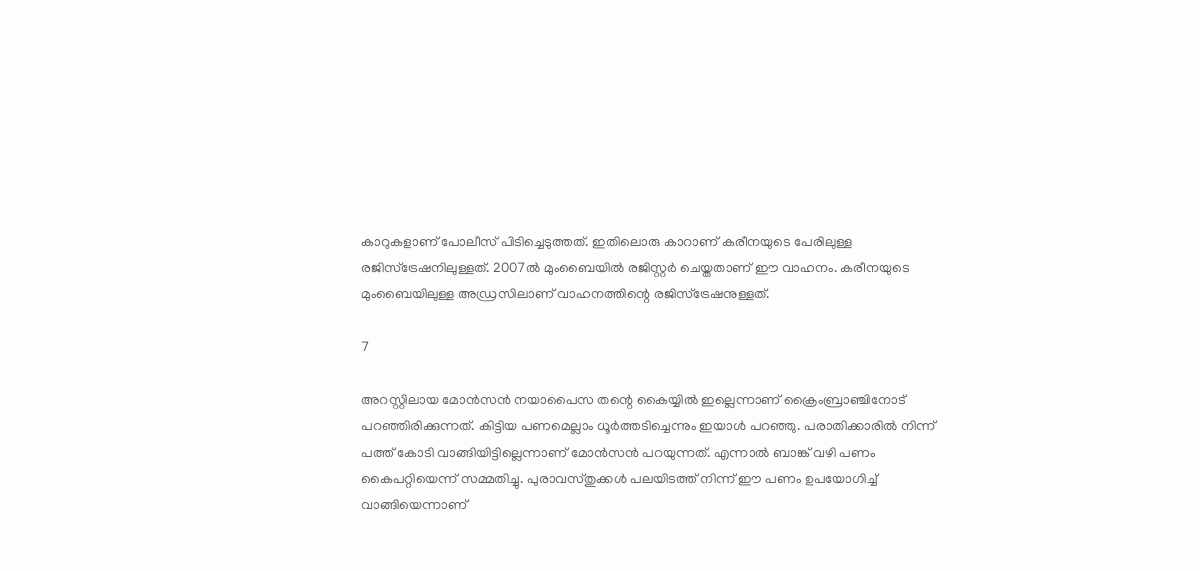കാറുകളാണ് പോലീസ് പിടിച്ചെടുത്തത്. ഇതിലൊരു കാറാണ് കരീനയുടെ പേരിലുള്ള രജിസ്‌ട്രേഷനിലുള്ളത്. 2007ല്‍ മുംബൈയില്‍ രജിസ്റ്റര്‍ ചെയ്തതാണ് ഈ വാഹനം. കരീനയുടെ മുംബൈയിലുള്ള അഡ്രസിലാണ് വാഹനത്തിന്റെ രജിസ്‌ട്രേഷനുള്ളത്.

7

അറസ്റ്റിലായ മോന്‍സന്‍ നയാപൈസ തന്റെ കൈയ്യില്‍ ഇല്ലെന്നാണ് ക്രൈംബ്രാഞ്ചിനോട് പറഞ്ഞിരിക്കുന്നത്. കിട്ടിയ പണമെല്ലാം ധൂര്‍ത്തടിച്ചെന്നും ഇയാള്‍ പറഞ്ഞു. പരാതിക്കാരില്‍ നിന്ന് പത്ത് കോടി വാങ്ങിയിട്ടില്ലെന്നാണ് മോന്‍സന്‍ പറയുന്നത്. എന്നാല്‍ ബാങ്ക് വഴി പണം കൈപറ്റിയെന്ന് സമ്മതിച്ചു. പുരാവസ്തുക്കള്‍ പലയിടത്ത് നിന്ന് ഈ പണം ഉപയോഗിച്ച് വാങ്ങിയെന്നാണ്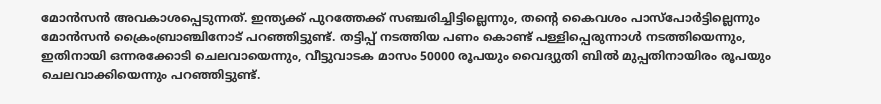മോന്‍സന്‍ അവകാശപ്പെടുന്നത്. ഇന്ത്യക്ക് പുറത്തേക്ക് സഞ്ചരിച്ചിട്ടില്ലെന്നും, തന്റെ കൈവശം പാസ്‌പോര്‍ട്ടില്ലെന്നും മോന്‍സന്‍ ക്രൈംബ്രാഞ്ചിനോട് പറഞ്ഞിട്ടുണ്ട്. തട്ടിപ്പ് നടത്തിയ പണം കൊണ്ട് പള്ളിപ്പെരുന്നാള്‍ നടത്തിയെന്നും, ഇതിനായി ഒന്നരക്കോടി ചെലവായെന്നും, വീട്ടുവാടക മാസം 50000 രൂപയും വൈദ്യുതി ബില്‍ മുപ്പതിനായിരം രൂപയും ചെലവാക്കിയെന്നും പറഞ്ഞിട്ടുണ്ട്.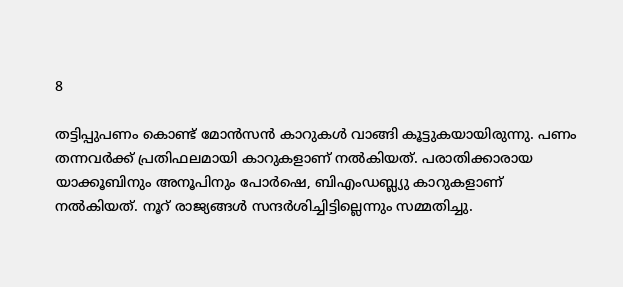8

തട്ടിപ്പുപണം കൊണ്ട് മോന്‍സന്‍ കാറുകള്‍ വാങ്ങി കൂട്ടുകയായിരുന്നു. പണം തന്നവര്‍ക്ക് പ്രതിഫലമായി കാറുകളാണ് നല്‍കിയത്. പരാതിക്കാരായ യാക്കൂബിനും അനൂപിനും പോര്‍ഷെ, ബിഎംഡബ്ല്യു കാറുകളാണ് നല്‍കിയത്. നൂറ് രാജ്യങ്ങള്‍ സന്ദര്‍ശിച്ചിട്ടില്ലെന്നും സമ്മതിച്ചു.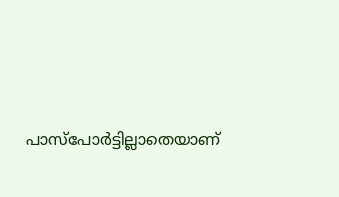പാസ്‌പോര്‍ട്ടില്ലാതെയാണ്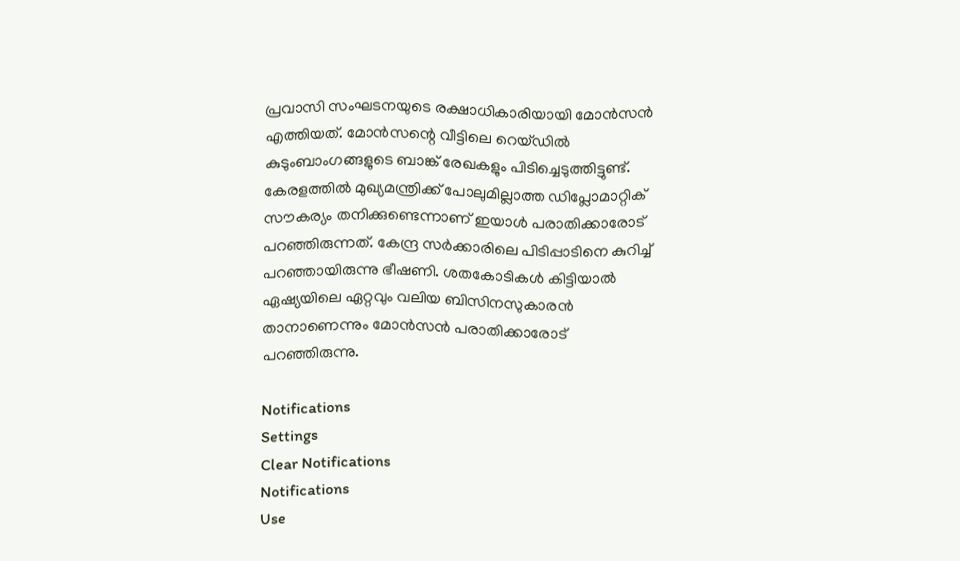പ്രവാസി സംഘടനയുടെ രക്ഷാധികാരിയായി മോന്‍സന്‍ എത്തിയത്. മോന്‍സന്റെ വീട്ടിലെ റെയ്ഡില്‍ കുടുംബാംഗങ്ങളുടെ ബാങ്ക് രേഖകളും പിടിച്ചെടുത്തിട്ടുണ്ട്. കേരളത്തില്‍ മുഖ്യമന്ത്രിക്ക് പോലുമില്ലാത്ത ഡിപ്ലോമാറ്റിക് സൗകര്യം തനിക്കുണ്ടെന്നാണ് ഇയാള്‍ പരാതിക്കാരോട് പറഞ്ഞിരുന്നത്. കേന്ദ്ര സര്‍ക്കാരിലെ പിടിപ്പാടിനെ കുറിച്ച് പറഞ്ഞായിരുന്നു ഭീഷണി. ശതകോടികള്‍ കിട്ടിയാല്‍ ഏഷ്യയിലെ ഏറ്റവും വലിയ ബിസിനസുകാരന്‍ താനാണെന്നും മോന്‍സന്‍ പരാതിക്കാരോട് പറഞ്ഞിരുന്നു.

Notifications
Settings
Clear Notifications
Notifications
Use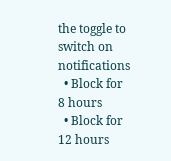the toggle to switch on notifications
  • Block for 8 hours
  • Block for 12 hours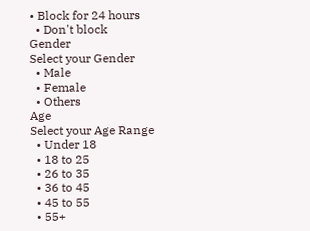• Block for 24 hours
  • Don't block
Gender
Select your Gender
  • Male
  • Female
  • Others
Age
Select your Age Range
  • Under 18
  • 18 to 25
  • 26 to 35
  • 36 to 45
  • 45 to 55
  • 55+